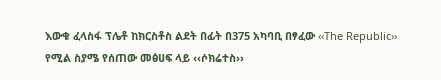እውቁ ፈላስፋ ፕሌቶ ከክርስቶስ ልደት በፊት በ375 አካባቢ በፃፈው ‹‹The Republic›› የሚል ስያሜ የሰጠው መፅሀፍ ላይ ‹‹ሶክሬተስ››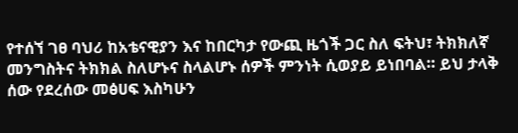የተሰኘ ገፀ ባህሪ ከአቴናዊያን እና ከበርካታ የውጪ ዜጎች ጋር ስለ ፍትህ፣ ትክክለኛ መንግስትና ትክክል ስለሆኑና ስላልሆኑ ሰዎች ምንነት ሲወያይ ይነበባል። ይህ ታላቅ ሰው የደረሰው መፅሀፍ እስካሁን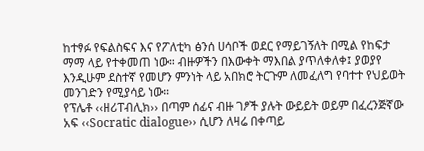ከተፃፉ የፍልስፍና እና የፖለቲካ ፅንሰ ሀሳቦች ወደር የማይገኝለት በሚል የከፍታ ማማ ላይ የተቀመጠ ነው። ብዙዎችን በእውቀት ማእበል ያጥለቀለቀ፤ ያወያየ እንዲሁም ደስተኛ የመሆን ምንነት ላይ አበክሮ ትርጉም ለመፈለግ የባተተ የህይወት መንገድን የሚያሳይ ነው።
የፕሌቶ ‹‹ዘሪፐብሊክ›› በጣም ሰፊና ብዙ ገፆች ያሉት ውይይት ወይም በፈረንጅኛው አፍ ‹‹Socratic dialogue›› ሲሆን ለዛሬ በቀጣይ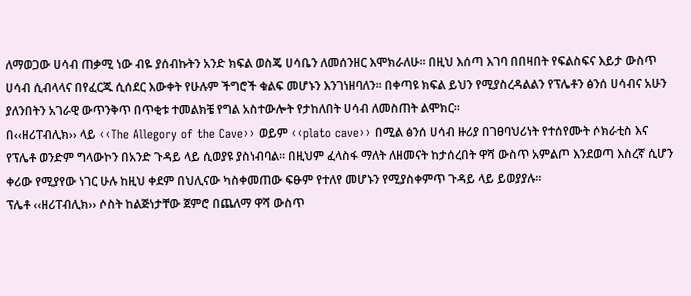ለማወጋው ሀሳብ ጠቃሚ ነው ብዬ ያሰብኩትን አንድ ክፍል ወስጄ ሀሳቤን ለመሰንዘር እሞክራለሁ። በዚህ እሰጣ እገባ በበዛበት የፍልስፍና እይታ ውስጥ ሀሳብ ሲብላላና በየፈርጁ ሲሰደር እውቀት የሁሉም ችግሮች ቁልፍ መሆኑን እንገነዘባለን። በቀጣዩ ክፍል ይህን የሚያስረዳልልን የፕሌቶን ፅንሰ ሀሳብና አሁን ያለንበትን አገራዊ ውጥንቅጥ በጥቂቱ ተመልክቼ የግል አስተውሎት የታከለበት ሀሳብ ለመስጠት ልሞክር።
በ‹‹ዘሪፐብሊክ›› ላይ ‹‹The Allegory of the Cave›› ወይም ‹‹plato cave›› በሚል ፅንሰ ሀሳብ ዙሪያ በገፀባህሪነት የተሰየሙት ሶክራቲስ እና የፕሌቶ ወንድም ግላውኮን በአንድ ጉዳይ ላይ ሲወያዩ ያስነብባል። በዚህም ፈላስፋ ማለት ለዘመናት ከታሰረበት ዋሻ ውስጥ አምልጦ እንደወጣ እስረኛ ሲሆን ቀሪው የሚያየው ነገር ሁሉ ከዚህ ቀደም በህሊናው ካስቀመጠው ፍፁም የተለየ መሆኑን የሚያስቀምጥ ጉዳይ ላይ ይወያያሉ።
ፕሌቶ ‹‹ዘሪፐብሊክ›› ሶስት ከልጅነታቸው ጀምሮ በጨለማ ዋሻ ውስጥ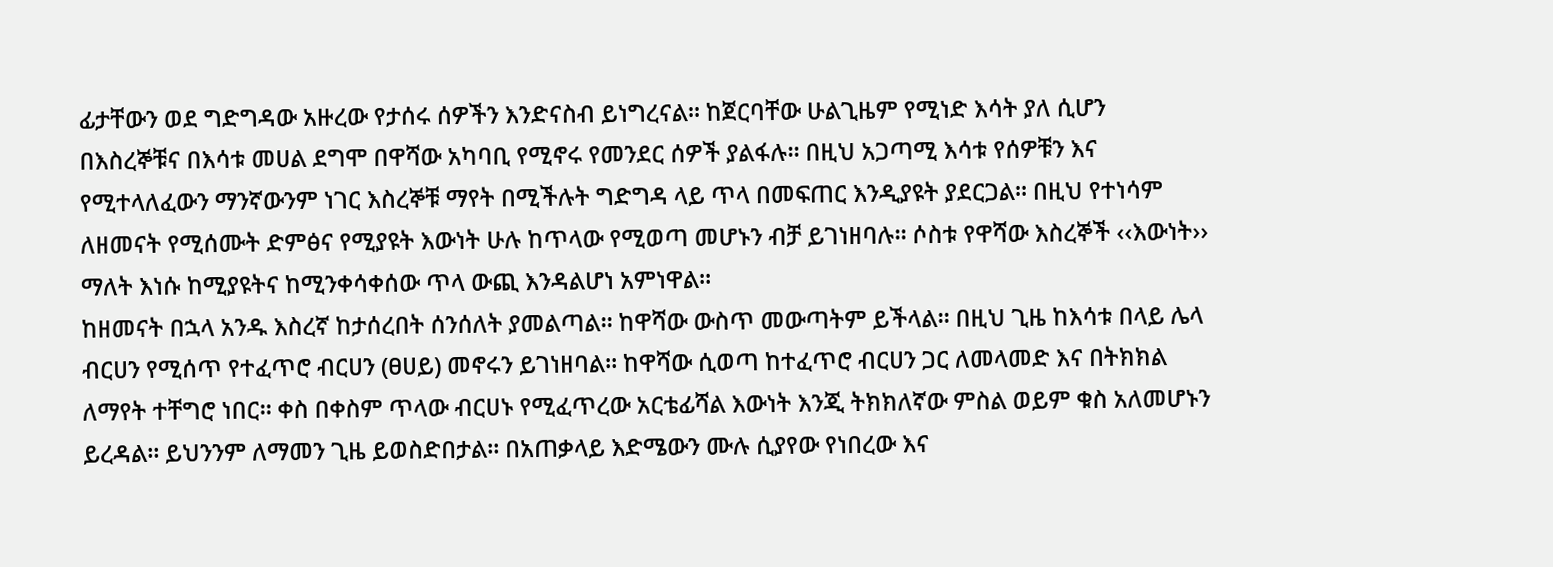ፊታቸውን ወደ ግድግዳው አዙረው የታሰሩ ሰዎችን እንድናስብ ይነግረናል። ከጀርባቸው ሁልጊዜም የሚነድ እሳት ያለ ሲሆን በእስረኞቹና በእሳቱ መሀል ደግሞ በዋሻው አካባቢ የሚኖሩ የመንደር ሰዎች ያልፋሉ። በዚህ አጋጣሚ እሳቱ የሰዎቹን እና የሚተላለፈውን ማንኛውንም ነገር እስረኞቹ ማየት በሚችሉት ግድግዳ ላይ ጥላ በመፍጠር እንዲያዩት ያደርጋል። በዚህ የተነሳም ለዘመናት የሚሰሙት ድምፅና የሚያዩት እውነት ሁሉ ከጥላው የሚወጣ መሆኑን ብቻ ይገነዘባሉ። ሶስቱ የዋሻው እስረኞች ‹‹እውነት›› ማለት እነሱ ከሚያዩትና ከሚንቀሳቀሰው ጥላ ውጪ እንዳልሆነ አምነዋል።
ከዘመናት በኋላ አንዱ እስረኛ ከታሰረበት ሰንሰለት ያመልጣል። ከዋሻው ውስጥ መውጣትም ይችላል። በዚህ ጊዜ ከእሳቱ በላይ ሌላ ብርሀን የሚሰጥ የተፈጥሮ ብርሀን (ፀሀይ) መኖሩን ይገነዘባል። ከዋሻው ሲወጣ ከተፈጥሮ ብርሀን ጋር ለመላመድ እና በትክክል ለማየት ተቸግሮ ነበር። ቀስ በቀስም ጥላው ብርሀኑ የሚፈጥረው አርቴፊሻል እውነት እንጂ ትክክለኛው ምስል ወይም ቁስ አለመሆኑን ይረዳል። ይህንንም ለማመን ጊዜ ይወስድበታል። በአጠቃላይ እድሜውን ሙሉ ሲያየው የነበረው እና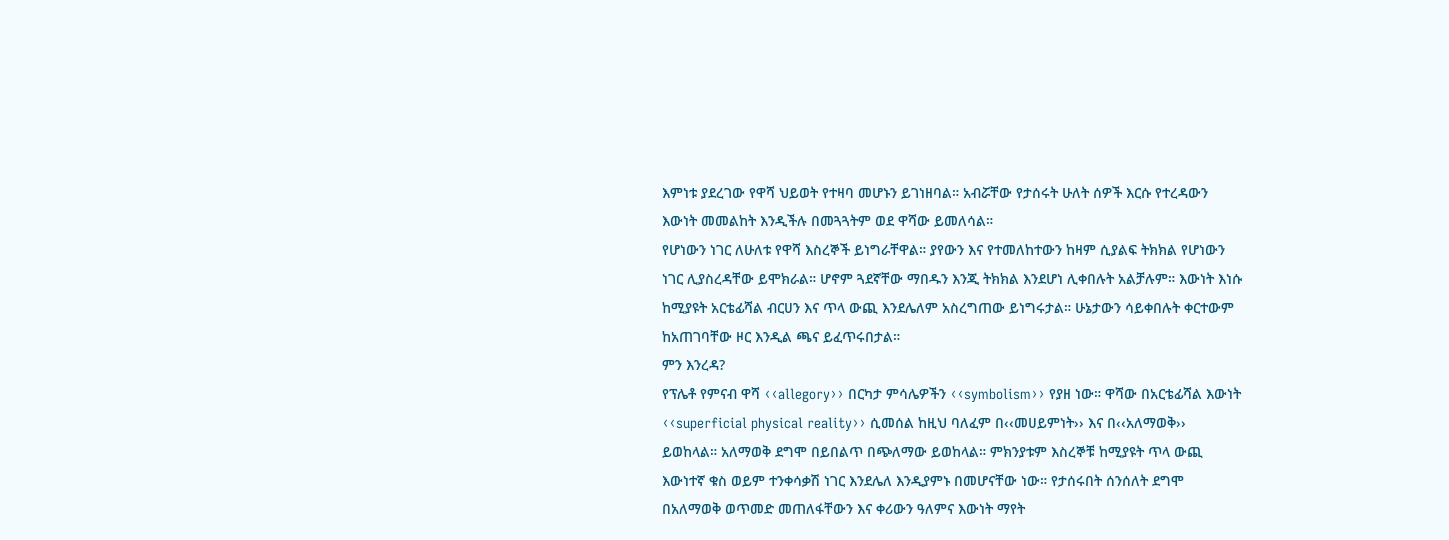እምነቱ ያደረገው የዋሻ ህይወት የተዛባ መሆኑን ይገነዘባል። አብሯቸው የታሰሩት ሁለት ሰዎች እርሱ የተረዳውን እውነት መመልከት እንዲችሉ በመጓጓትም ወደ ዋሻው ይመለሳል።
የሆነውን ነገር ለሁለቱ የዋሻ እስረኞች ይነግራቸዋል። ያየውን እና የተመለከተውን ከዛም ሲያልፍ ትክክል የሆነውን ነገር ሊያስረዳቸው ይሞክራል። ሆኖም ጓደኛቸው ማበዱን እንጂ ትክክል እንደሆነ ሊቀበሉት አልቻሉም። እውነት እነሱ ከሚያዩት አርቴፊሻል ብርሀን እና ጥላ ውጪ እንደሌለም አስረግጠው ይነግሩታል። ሁኔታውን ሳይቀበሉት ቀርተውም ከአጠገባቸው ዞር እንዲል ጫና ይፈጥሩበታል።
ምን እንረዳ?
የፕሌቶ የምናብ ዋሻ ‹‹allegory›› በርካታ ምሳሌዎችን ‹‹symbolism›› የያዘ ነው። ዋሻው በአርቴፊሻል እውነት ‹‹superficial physical reality›› ሲመሰል ከዚህ ባለፈም በ‹‹መሀይምነት›› እና በ‹‹አለማወቅ›› ይወከላል። አለማወቅ ደግሞ በይበልጥ በጭለማው ይወከላል። ምክንያቱም እስረኞቹ ከሚያዩት ጥላ ውጪ እውነተኛ ቁስ ወይም ተንቀሳቃሽ ነገር እንደሌለ እንዲያምኑ በመሆናቸው ነው። የታሰሩበት ሰንሰለት ደግሞ በአለማወቅ ወጥመድ መጠለፋቸውን እና ቀሪውን ዓለምና እውነት ማየት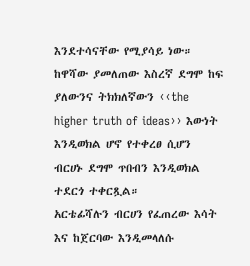እንደተሳናቸው የሚያሳይ ነው። ከዋሻው ያመለጠው እስረኛ ደግሞ ከፍ ያለውንና ትክክለኛውን ‹‹the higher truth of ideas›› እውነት እንዲወክል ሆኖ የተቀረፀ ሲሆን ብርሀኑ ደግሞ ጥበብን እንዲወክል ተደርጎ ተቀርጿል።
አርቴፊሻሉን ብርሀን የፈጠረው እሳት እና ከጀርባው እንዲመላለሱ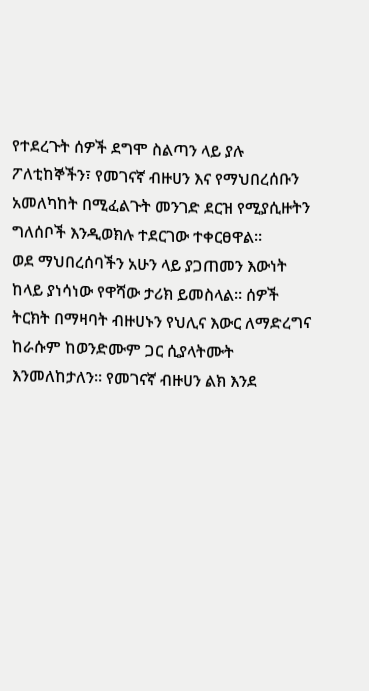የተደረጉት ሰዎች ደግሞ ስልጣን ላይ ያሉ ፖለቲከኞችን፣ የመገናኛ ብዙሀን እና የማህበረሰቡን አመለካከት በሚፈልጉት መንገድ ደርዝ የሚያሲዙትን ግለሰቦች እንዲወክሉ ተደርገው ተቀርፀዋል።
ወደ ማህበረሰባችን አሁን ላይ ያጋጠመን እውነት ከላይ ያነሳነው የዋሻው ታሪክ ይመስላል። ሰዎች ትርክት በማዛባት ብዙሀኑን የህሊና እውር ለማድረግና ከራሱም ከወንድሙም ጋር ሲያላትሙት እንመለከታለን። የመገናኛ ብዙሀን ልክ እንደ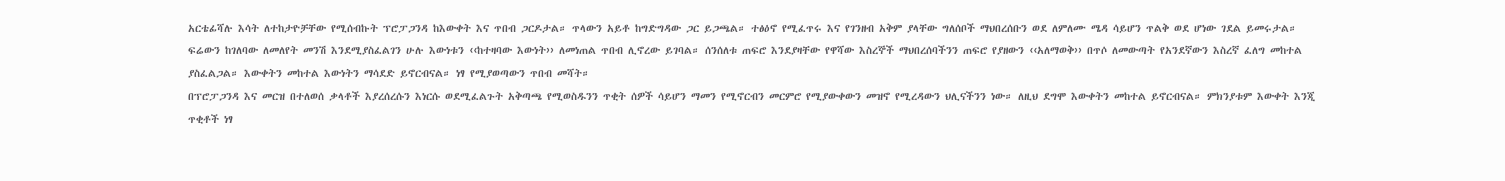አርቴፊሻሉ እሳት ለተከታዮቻቸው የሚሰብኩት ፕሮፓጋንዳ ከእውቀት እና ጥበብ ጋርዶታል። ጥላውን አይቶ ከግድግዳው ጋር ይጋጫል። ተፅዕኖ የሚፈጥሩ እና የገንዘብ አቅም ያላቸው ግለሰቦች ማህበረሰቡን ወደ ለምለሙ ሜዳ ሳይሆን ጥልቅ ወደ ሆነው ገደል ይመሩታል።
ፍሬውን ከገለባው ለመለየት መንሽ እንደሚያስፈልገን ሁሉ እውነቱን ‹‹ከተዛባው እውነት›› ለመነጠል ጥበብ ሊኖረው ይገባል። ሰንሰለቱ ጠፍሮ እንደያዛቸው የዋሻው እስረኞች ማህበረሰባችንን ጠፍሮ የያዘውን ‹‹አለማወቅ›› በጥሶ ለመውጣት የአንደኛውን እስረኛ ፈለግ መከተል ያስፈልጋል። እውቀትን መከተል እውነትን ማሳደድ ይኖርብናል። ነፃ የሚያወጣውን ጥበብ መሻት።
በፕሮፓጋንዳ እና መርዝ በተለወሰ ቃላቶች እያረሰረሱን እነርሱ ወደሚፈልጉት አቅጣጫ የሚወስዱንን ጥቂት ሰዎች ሳይሆን ማመን የሚኖርብን መርምሮ የሚያውቀውን መዝኖ የሚረዳውን ህሊናችንን ነው። ለዚህ ደግሞ እውቀትን መከተል ይኖርብናል። ምክንያቱም እውቀት እንጂ ጥቂቶች ነፃ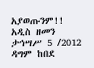አያወጡንም!!
አዲስ ዘመን ታኅሣሥ 5 /2012
ዳግም ከበደ